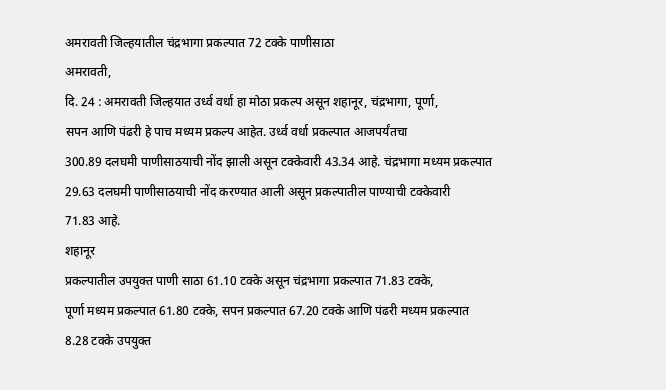अमरावती जिल्हयातील चंद्रभागा प्रकल्पात 72 टक्के पाणीसाठा
अमरावती,
दि. 24 : अमरावती जिल्हयात उर्ध्व वर्धा हा मोठा प्रकल्प असून शहानूर, चंद्रभागा, पूर्णा,
सपन आणि पंढरी हे पाच मध्यम प्रकल्प आहेत. उर्ध्व वर्धा प्रकल्पात आजपर्यंतचा
300.89 दलघमी पाणीसाठयाची नोंद झाली असून टक्केवारी 43.34 आहे. चंद्रभागा मध्यम प्रकल्पात
29.63 दलघमी पाणीसाठयाची नोंद करण्यात आली असून प्रकल्पातील पाण्याची टक्केवारी
71.83 आहे.
शहानूर
प्रकल्पातील उपयुक्त पाणी साठा 61.10 टक्के असून चंद्रभागा प्रकल्पात 71.83 टक्के,
पूर्णा मध्यम प्रकल्पात 61.80 टक्के, सपन प्रकल्पात 67.20 टक्के आणि पंढरी मध्यम प्रकल्पात
8.28 टक्के उपयुक्त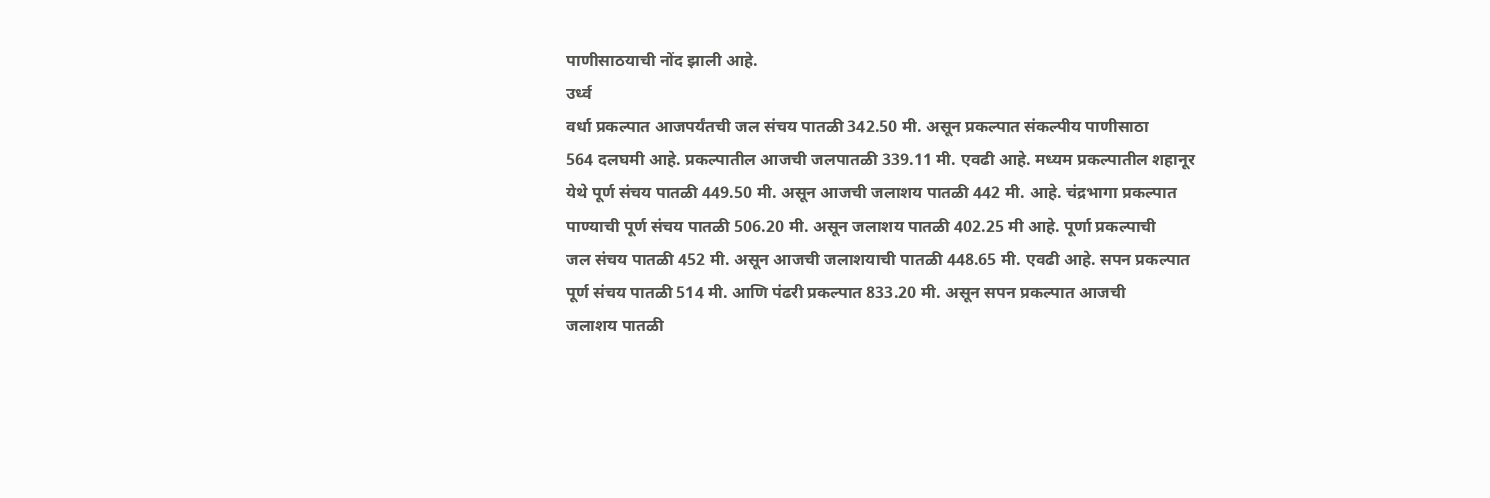पाणीसाठयाची नोंद झाली आहे.
उर्ध्व
वर्धा प्रकल्पात आजपर्यंतची जल संचय पातळी 342.50 मी. असून प्रकल्पात संकल्पीय पाणीसाठा
564 दलघमी आहे. प्रकल्पातील आजची जलपातळी 339.11 मी. एवढी आहे. मध्यम प्रकल्पातील शहानूर
येथे पूर्ण संचय पातळी 449.50 मी. असून आजची जलाशय पातळी 442 मी. आहे. चंद्रभागा प्रकल्पात
पाण्याची पूर्ण संचय पातळी 506.20 मी. असून जलाशय पातळी 402.25 मी आहे. पूर्णा प्रकल्पाची
जल संचय पातळी 452 मी. असून आजची जलाशयाची पातळी 448.65 मी. एवढी आहे. सपन प्रकल्पात
पूर्ण संचय पातळी 514 मी. आणि पंढरी प्रकल्पात 833.20 मी. असून सपन प्रकल्पात आजची
जलाशय पातळी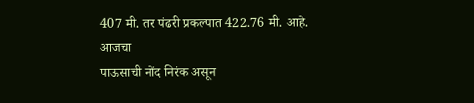407 मी. तर पंढरी प्रकल्पात 422.76 मी. आहे.
आजचा
पाऊसाची नोंद निरंक असून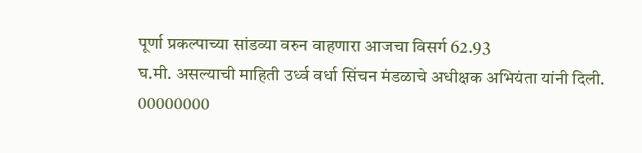पूर्णा प्रकल्पाच्या सांडव्या वरुन वाहणारा आजचा विसर्ग 62.93
घ.मी. असल्याची माहिती उर्ध्व वर्धा सिंचन मंडळाचे अधीक्षक अभियंता यांनी दिली.
00000000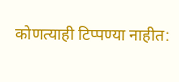कोणत्याही टिप्पण्या नाहीत: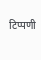टिप्पणी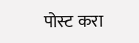पोस्ट करा